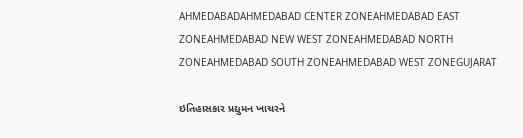AHMEDABADAHMEDABAD CENTER ZONEAHMEDABAD EAST ZONEAHMEDABAD NEW WEST ZONEAHMEDABAD NORTH ZONEAHMEDABAD SOUTH ZONEAHMEDABAD WEST ZONEGUJARAT

ઇતિહાસકાર પ્રદ્યુમન ખાચરને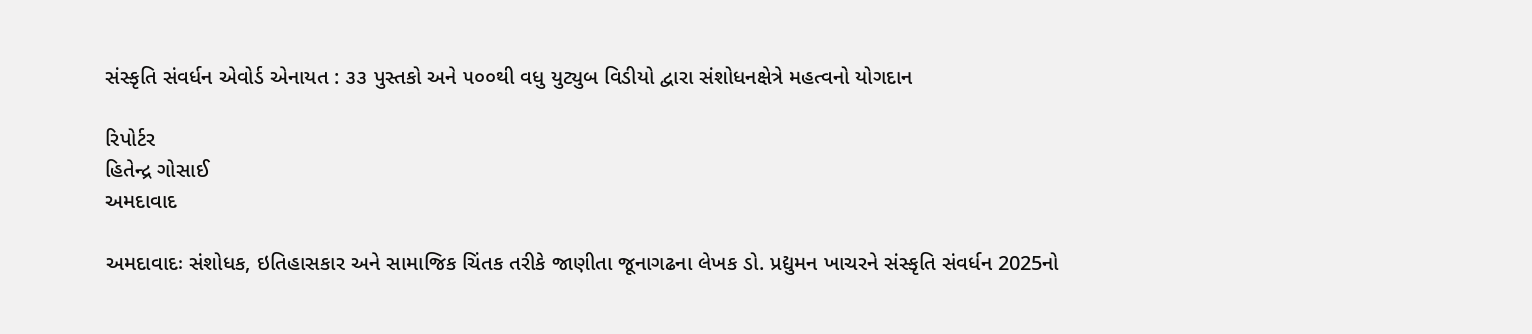સંસ્કૃતિ સંવર્ધન એવોર્ડ એનાયત : ૩૩ પુસ્તકો અને ૫૦૦થી વધુ યુટ્યુબ વિડીયો દ્વારા સંશોધનક્ષેત્રે મહત્વનો યોગદાન

રિપોર્ટર
હિતેન્દ્ર ગોસાઈ
અમદાવાદ

અમદાવાદઃ સંશોધક, ઇતિહાસકાર અને સામાજિક ચિંતક તરીકે જાણીતા જૂનાગઢના લેખક ડો. પ્રદ્યુમન ખાચરને સંસ્કૃતિ સંવર્ધન 2025નો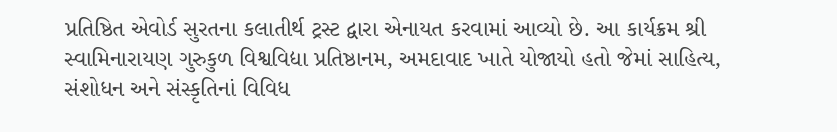પ્રતિષ્ઠિત એવોર્ડ સુરતના કલાતીર્થ ટ્રસ્ટ દ્વારા એનાયત કરવામાં આવ્યો છે. આ કાર્યક્રમ શ્રી સ્વામિનારાયણ ગુરુકુળ વિશ્વવિદ્યા પ્રતિષ્ઠાનમ, અમદાવાદ ખાતે યોજાયો હતો જેમાં સાહિત્ય, સંશોધન અને સંસ્કૃતિનાં વિવિધ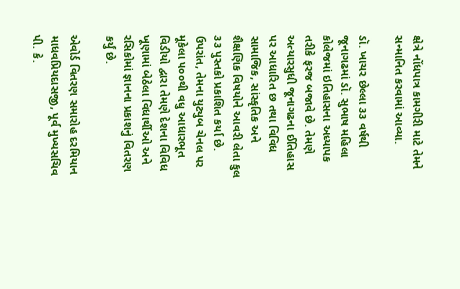ક્ષેત્રે નોંધપાત્ર કામગીરી માટે તેમને સન્માનિત કરવામાં આવ્યા.

ડૉ. ખાચર છેલ્લા ૩૩ વર્ષથી જૂનાગઢમાં ડૉ. સુભાષ મહિલા કોલેજમાં ઇતિહાસના અધ્યાપક તરીકે ફરજ બજાવે છે. તેમણે અત્યારસુધી જૂનાગઢના ઈતિહાસ પર આધારિત છ તથા વિવિધ સામાજિક, સાંસ્કૃતિક અને શૈક્ષણિક વિષયોને આવરી લેતા કુલ ૩૩ પુસ્તકો પ્રકાશિત કર્યા છે. ઉપરાંત, તેમના યુટ્યુબ ચેનલ પર મૂકેલા ૫૦૦થી વધુ આધારભૂત વિડીયો દ્વારા તેમણે દેશના વિવિધ ખૂણામાં બેઠેલા વિધાર્થીઓ અને રસિકોમાં જ્ઞાનના પ્રકાશનું વિતરણ કર્યું છે.

એવોર્ડ વિતરણ સમારોહ દરમિયાન માધવપ્રિયદાસજી, પૂર્વ મુખ્યસચિવ પી. કે.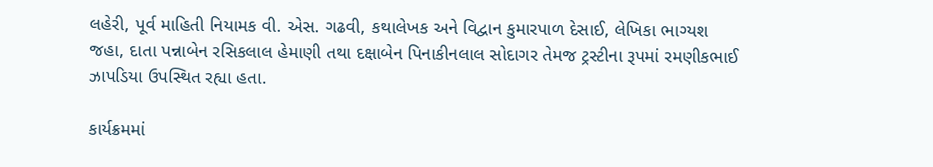લહેરી, પૂર્વ માહિતી નિયામક વી. એસ. ગઢવી, કથાલેખક અને વિદ્વાન કુમારપાળ દેસાઈ, લેખિકા ભાગ્યશ જહા, દાતા પન્નાબેન રસિકલાલ હેમાણી તથા દક્ષાબેન પિનાકીનલાલ સોદાગર તેમજ ટ્રસ્ટીના રૂપમાં રમણીકભાઈ ઝાપડિયા ઉપસ્થિત રહ્યા હતા.

કાર્યક્રમમાં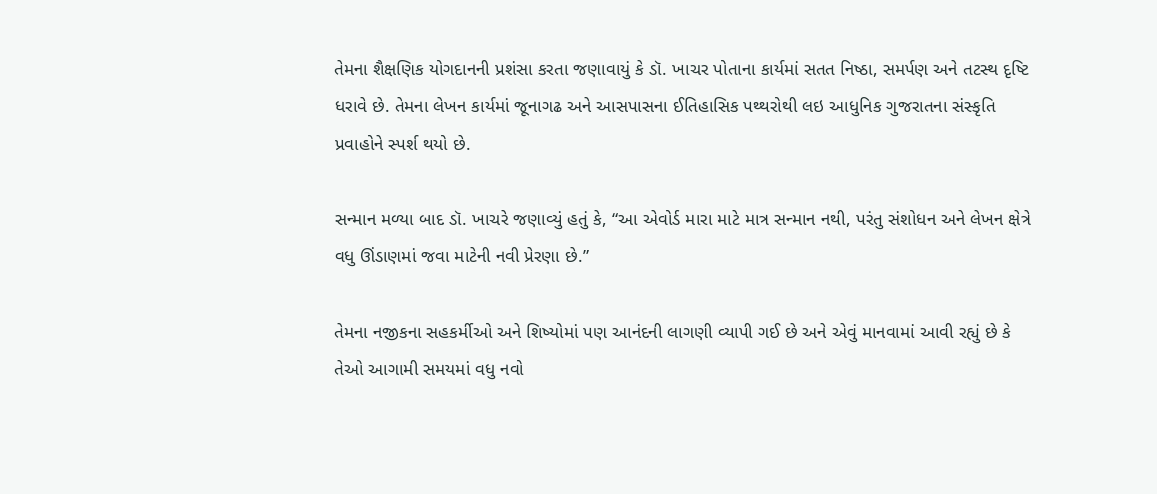તેમના શૈક્ષણિક યોગદાનની પ્રશંસા કરતા જણાવાયું કે ડૉ. ખાચર પોતાના કાર્યમાં સતત નિષ્ઠા, સમર્પણ અને તટસ્થ દૃષ્ટિ ધરાવે છે. તેમના લેખન કાર્યમાં જૂનાગઢ અને આસપાસના ઈતિહાસિક પથ્થરોથી લઇ આધુનિક ગુજરાતના સંસ્કૃતિ પ્રવાહોને સ્પર્શ થયો છે.

સન્માન મળ્યા બાદ ડૉ. ખાચરે જણાવ્યું હતું કે, “આ એવોર્ડ મારા માટે માત્ર સન્માન નથી, પરંતુ સંશોધન અને લેખન ક્ષેત્રે વધુ ઊંડાણમાં જવા માટેની નવી પ્રેરણા છે.”

તેમના નજીકના સહકર્મીઓ અને શિષ્યોમાં પણ આનંદની લાગણી વ્યાપી ગઈ છે અને એવું માનવામાં આવી રહ્યું છે કે તેઓ આગામી સમયમાં વધુ નવો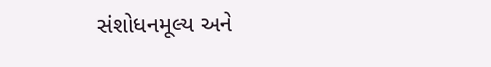સંશોધનમૂલ્ય અને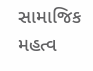સામાજિક મહત્વ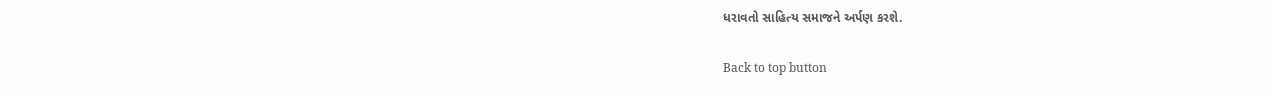ધરાવતો સાહિત્ય સમાજને અર્પણ કરશે.

Back to top button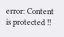error: Content is protected !!